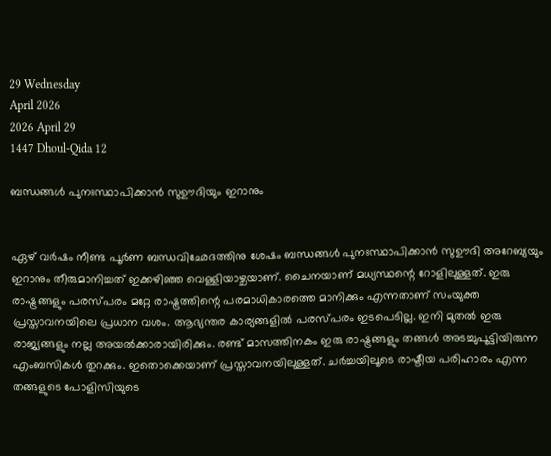29 Wednesday
April 2026
2026 April 29
1447 Dhoul-Qida 12

ബന്ധങ്ങള്‍ പുനഃസ്ഥാപിക്കാന്‍ സുഊദിയും ഇറാനും


ഏഴ് വര്‍ഷം നീണ്ട പൂര്‍ണ ബന്ധവിഛേദത്തിനു ശേഷം ബന്ധങ്ങള്‍ പുനഃസ്ഥാപിക്കാന്‍ സുഊദി അറേബ്യയും ഇറാനും തീരുമാനിച്ചത് ഇക്കഴിഞ്ഞ വെള്ളിയാഴ്ചയാണ്. ചൈനയാണ് മധ്യസ്ഥന്റെ റോളിലുള്ളത്. ഇരു രാഷ്ട്രങ്ങളും പരസ്പരം മറ്റേ രാഷ്ട്രത്തിന്റെ പരമാധികാരത്തെ മാനിക്കും എന്നതാണ് സംയുക്ത പ്രസ്താവനയിലെ പ്രധാന വശം. ആഭ്യന്തര കാര്യങ്ങളില്‍ പരസ്പരം ഇടപെടില്ല. ഇനി മുതല്‍ ഇരു രാജ്യങ്ങളും നല്ല അയല്‍ക്കാരായിരിക്കും. രണ്ട് മാസത്തിനകം ഇരു രാഷ്ട്രങ്ങളും തങ്ങള്‍ അടച്ചുപൂട്ടിയിരുന്ന എംബസികള്‍ തുറക്കും. ഇതൊക്കെയാണ് പ്രസ്താവനയിലുള്ളത്. ചര്‍ച്ചയിലൂടെ രാഷ്ടീയ പരിഹാരം എന്ന തങ്ങളുടെ പോളിസിയുടെ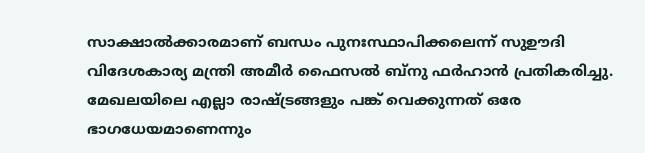സാക്ഷാല്‍ക്കാരമാണ് ബന്ധം പുനഃസ്ഥാപിക്കലെന്ന് സുഊദി വിദേശകാര്യ മന്ത്രി അമീര്‍ ഫൈസല്‍ ബ്‌നു ഫര്‍ഹാന്‍ പ്രതികരിച്ചു. മേഖലയിലെ എല്ലാ രാഷ്ട്രങ്ങളും പങ്ക് വെക്കുന്നത് ഒരേ ഭാഗധേയമാണെന്നും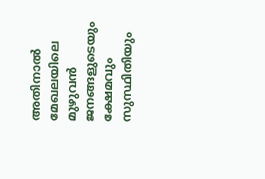അതിനാല്‍ മേഖലയിലെ മുഴുവന്‍ ജനങ്ങളുടെയും ക്ഷേമവും സുസ്ഥിതിയും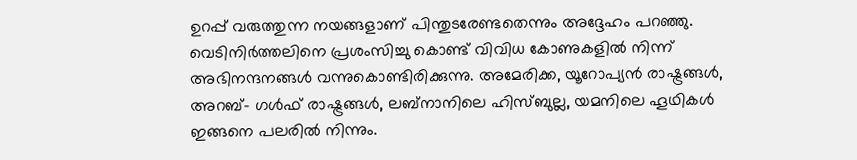ഉറപ്പ് വരുത്തുന്ന നയങ്ങളാണ് പിന്തുടരേണ്ടതെന്നും അദ്ദേഹം പറഞ്ഞു. വെടിനിര്‍ത്തലിനെ പ്രശംസിച്ചു കൊണ്ട് വിവിധ കോണുകളില്‍ നിന്ന് അഭിനന്ദനങ്ങള്‍ വന്നുകൊണ്ടിരിക്കുന്നു. അമേരിക്ക, യൂറോപ്യന്‍ രാഷ്ട്രങ്ങള്‍, അറബ്- ഗള്‍ഫ് രാഷ്ട്രങ്ങള്‍, ലബ്‌നാനിലെ ഹിസ്ബുല്ല, യമനിലെ ഹൂഥികള്‍ ഇങ്ങനെ പലരില്‍ നിന്നും.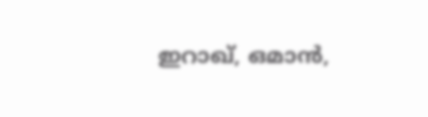ഇറാഖ്, ഒമാന്‍,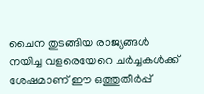ചൈന തുടങ്ങിയ രാജ്യങ്ങള്‍ നയിച്ച വളരെയേറെ ചര്‍ച്ചകള്‍ക്ക് ശേഷമാണ് ഈ ഒത്തുതീര്‍പ്പ്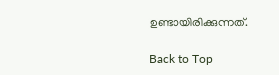ഉണ്ടായിരിക്കുന്നത്.

Back to Top